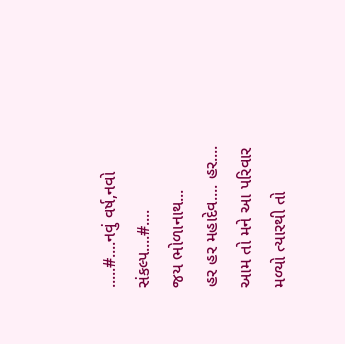.....#....નવું વર્ષ,નવો સંકલ્પ....#....
જય ભોળાનાથ...
હર હર મહાદેવ.... હર....
આમ તો મને આ પરિવાર મળ્યો ત્યારથી તો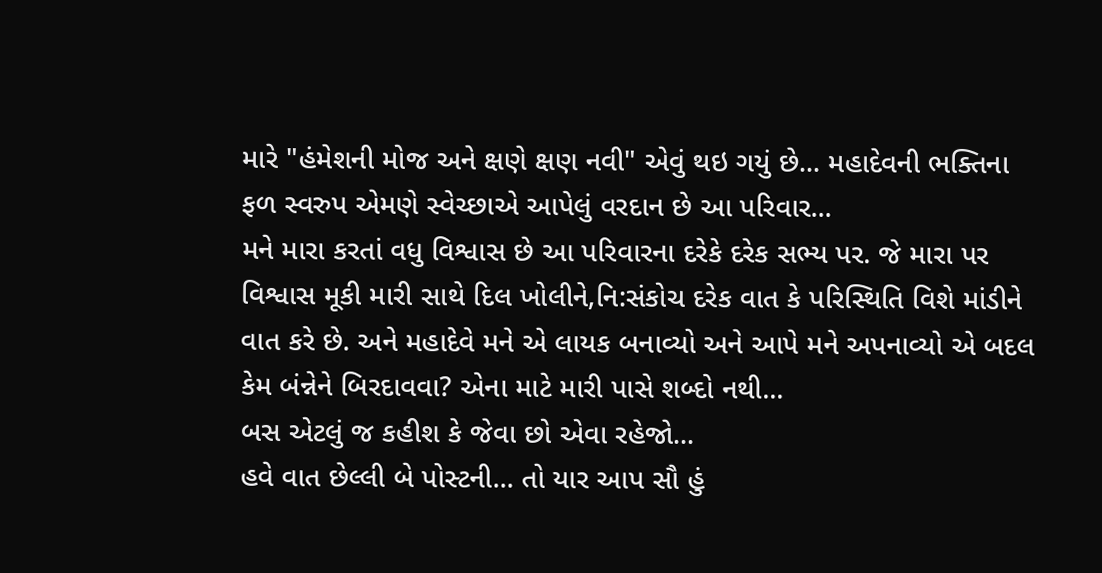મારે "હંમેશની મોજ અને ક્ષણે ક્ષણ નવી" એવું થઇ ગયું છે... મહાદેવની ભક્તિના ફળ સ્વરુપ એમણે સ્વેચ્છાએ આપેલું વરદાન છે આ પરિવાર...
મને મારા કરતાં વધુ વિશ્વાસ છે આ પરિવારના દરેકે દરેક સભ્ય પર. જે મારા પર વિશ્વાસ મૂકી મારી સાથે દિલ ખોલીને,નિ:સંકોચ દરેક વાત કે પરિસ્થિતિ વિશે માંડીને વાત કરે છે. અને મહાદેવે મને એ લાયક બનાવ્યો અને આપે મને અપનાવ્યો એ બદલ કેમ બંન્નેને બિરદાવવા? એના માટે મારી પાસે શબ્દો નથી...
બસ એટલું જ કહીશ કે જેવા છો એવા રહેજો...
હવે વાત છેલ્લી બે પોસ્ટની... તો યાર આપ સૌ હું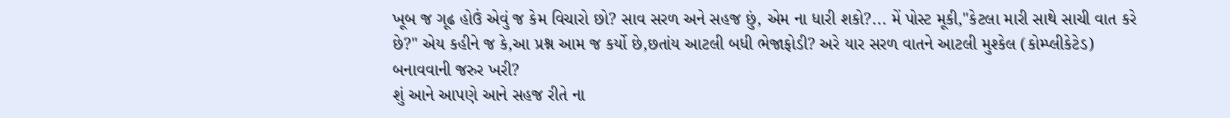ખૂબ જ ગૂઢ હોઉં એવું જ કેમ વિચારો છો? સાવ સરળ અને સહજ છું, એમ ના ધારી શકો?... મેં પોસ્ટ મૂકી,"કેટલા મારી સાથે સાચી વાત કરે છે?" એય કહીને જ કે,આ પ્રશ્ન આમ જ કર્યો છે,છતાંય આટલી બધી ભેજાફોડી? અરે યાર સરળ વાતને આટલી મુશ્કેલ (કોમ્પ્લીકેટેડ) બનાવવાની જરુર ખરી?
શું આને આપણે આને સહજ રીતે ના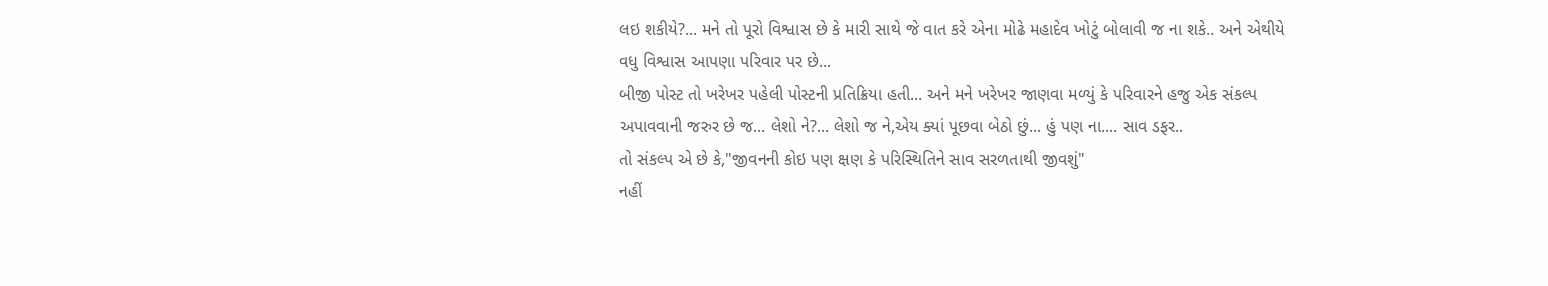લઇ શકીયે?... મને તો પૂરો વિશ્વાસ છે કે મારી સાથે જે વાત કરે એના મોઢે મહાદેવ ખોટું બોલાવી જ ના શકે.. અને એથીયે વધુ વિશ્વાસ આપણા પરિવાર પર છે...
બીજી પોસ્ટ તો ખરેખર પહેલી પોસ્ટની પ્રતિક્રિયા હતી... અને મને ખરેખર જાણવા મળ્યું કે પરિવારને હજુ એક સંકલ્પ અપાવવાની જરુર છે જ... લેશો ને?... લેશો જ ને,એય ક્યાં પૂછવા બેઠો છું... હું પણ ના.... સાવ ડફર..
તો સંકલ્પ એ છે કે,"જીવનની કોઇ પણ ક્ષણ કે પરિસ્થિતિને સાવ સરળતાથી જીવશું"
નહીં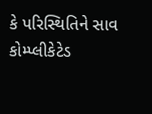કે પરિસ્થિતિને સાવ કોમ્પ્લીકેટેડ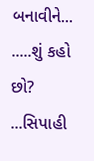બનાવીને...
.....શું કહો છો?
...સિપાહી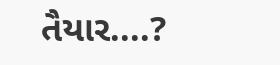તૈયાર....?